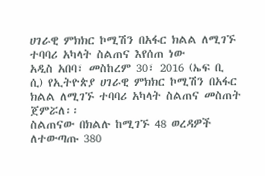ሀገራዊ ምክክር ኮሚሽን በአፋር ክልል ለሚገኙ ተባባሪ አካላት ስልጠና እየሰጠ ነው
አዲስ አበባ፣ መስከረም 30፣ 2016 (ኤፍ ቢ ሲ) የኢትዮጵያ ሀገራዊ ምክክር ኮሚሽን በአፋር ክልል ለሚገኙ ተባባሪ አካላት ስልጠና መስጠት ጀምሯለ፡፡
ስልጠናው በክልሉ ከሚገኙ 48 ወረዳዎች ለተውጣጡ 380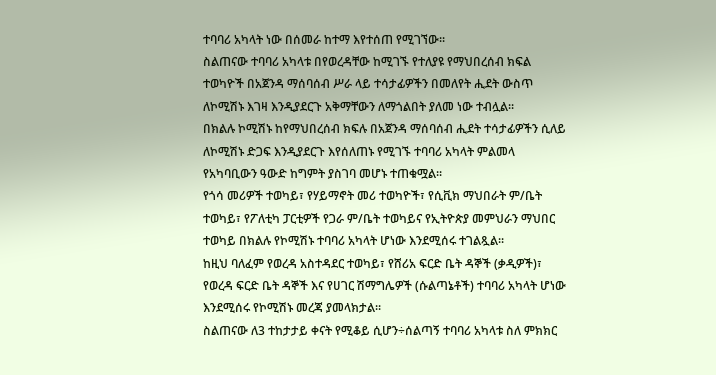ተባባሪ አካላት ነው በሰመራ ከተማ እየተሰጠ የሚገኘው፡፡
ስልጠናው ተባባሪ አካላቱ በየወረዳቸው ከሚገኙ የተለያዩ የማህበረሰብ ክፍል ተወካዮች በአጀንዳ ማሰባሰብ ሥራ ላይ ተሳታፊዎችን በመለየት ሒደት ውስጥ ለኮሚሽኑ እገዛ እንዲያደርጉ አቅማቸውን ለማጎልበት ያለመ ነው ተብሏል፡፡
በክልሉ ኮሚሽኑ ከየማህበረሰብ ክፍሉ በአጀንዳ ማሰባሰብ ሒደት ተሳታፊዎችን ሲለይ ለኮሚሽኑ ድጋፍ እንዲያደርጉ እየሰለጠኑ የሚገኙ ተባባሪ አካላት ምልመላ የአካባቢውን ዓውድ ከግምት ያስገባ መሆኑ ተጠቁሟል፡፡
የጎሳ መሪዎች ተወካይ፣ የሃይማኖት መሪ ተወካዮች፣ የሲቪክ ማህበራት ም/ቤት ተወካይ፣ የፖለቲካ ፓርቲዎች የጋራ ም/ቤት ተወካይና የኢትዮጵያ መምህራን ማህበር ተወካይ በክልሉ የኮሚሽኑ ተባባሪ አካላት ሆነው እንደሚሰሩ ተገልጿል፡፡
ከዚህ ባለፈም የወረዳ አስተዳደር ተወካይ፣ የሸሪአ ፍርድ ቤት ዳኞች (ቃዲዎች)፣ የወረዳ ፍርድ ቤት ዳኞች እና የሀገር ሽማግሌዎች (ሱልጣኔቶች) ተባባሪ አካላት ሆነው እንደሚሰሩ የኮሚሽኑ መረጃ ያመላክታል፡፡
ስልጠናው ለ3 ተከታታይ ቀናት የሚቆይ ሲሆን÷ሰልጣኝ ተባባሪ አካላቱ ስለ ምክክር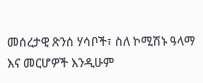መሰረታዊ ጽንሰ ሃሳቦች፣ ስለ ኮሚሽኑ ዓላማ እና መርሆዎች እንዲሁም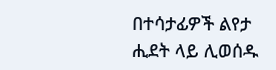በተሳታፊዎች ልየታ ሒደት ላይ ሊወሰዱ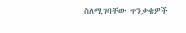ስለሚገባቸው ጥንቃቄዎች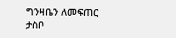ግንዛቤን ለመፍጠር ታስቦ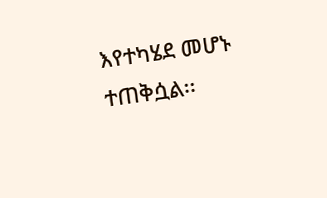እየተካሄደ መሆኑ ተጠቅሷል፡፡